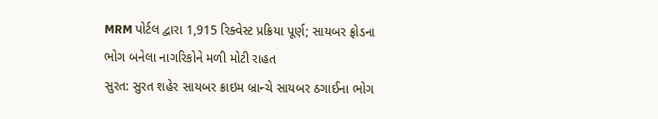MRM પોર્ટલ દ્વારા 1,915 રિક્વેસ્ટ પ્રક્રિયા પૂર્ણ; સાયબર ફ્રોડના ભોગ બનેલા નાગરિકોને મળી મોટી રાહત
સુરત: સુરત શહેર સાયબર ક્રાઇમ બ્રાન્ચે સાયબર ઠગાઈના ભોગ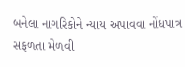બનેલા નાગરિકોને ન્યાય અપાવવા નોંધપાત્ર સફળતા મેળવી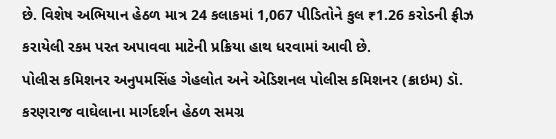છે. વિશેષ અભિયાન હેઠળ માત્ર 24 કલાકમાં 1,067 પીડિતોને કુલ ₹1.26 કરોડની ફ્રીઝ કરાયેલી રકમ પરત અપાવવા માટેની પ્રક્રિયા હાથ ધરવામાં આવી છે.
પોલીસ કમિશનર અનુપમસિંહ ગેહલોત અને એડિશનલ પોલીસ કમિશનર (ક્રાઇમ) ડૉ. કરણરાજ વાઘેલાના માર્ગદર્શન હેઠળ સમગ્ર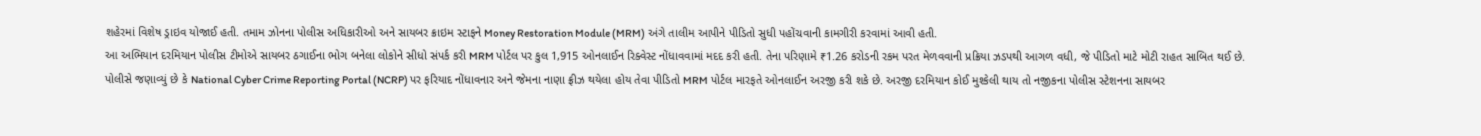શહેરમાં વિશેષ ડ્રાઇવ યોજાઈ હતી. તમામ ઝોનના પોલીસ અધિકારીઓ અને સાયબર ક્રાઇમ સ્ટાફને Money Restoration Module (MRM) અંગે તાલીમ આપીને પીડિતો સુધી પહોંચવાની કામગીરી કરવામાં આવી હતી.
આ અભિયાન દરમિયાન પોલીસ ટીમોએ સાયબર ઠગાઈના ભોગ બનેલા લોકોને સીધો સંપર્ક કરી MRM પોર્ટલ પર કુલ 1,915 ઓનલાઈન રિક્વેસ્ટ નોંધાવવામાં મદદ કરી હતી. તેના પરિણામે ₹1.26 કરોડની રકમ પરત મેળવવાની પ્રક્રિયા ઝડપથી આગળ વધી, જે પીડિતો માટે મોટી રાહત સાબિત થઈ છે.
પોલીસે જણાવ્યું છે કે National Cyber Crime Reporting Portal (NCRP) પર ફરિયાદ નોંધાવનાર અને જેમના નાણા ફ્રીઝ થયેલા હોય તેવા પીડિતો MRM પોર્ટલ મારફતે ઓનલાઈન અરજી કરી શકે છે. અરજી દરમિયાન કોઈ મુશ્કેલી થાય તો નજીકના પોલીસ સ્ટેશનના સાયબર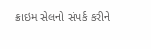ક્રાઇમ સેલનો સંપર્ક કરીને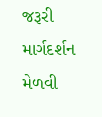જરૂરી માર્ગદર્શન મેળવી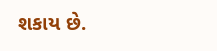શકાય છે.